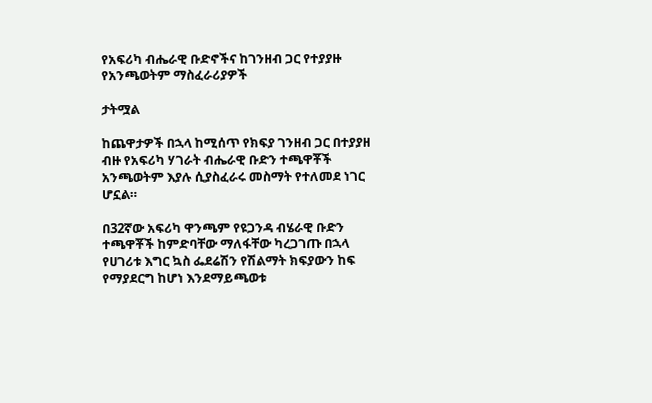የአፍሪካ ብሔራዊ ቡድኖችና ከገንዘብ ጋር የተያያዙ የአንጫወትም ማስፈራሪያዎች

ታትሟል

ከጨዋታዎች በኋላ ከሚሰጥ የክፍያ ገንዘብ ጋር በተያያዘ ብዙ የአፍሪካ ሃገራት ብሔራዊ ቡድን ተጫዋቾች አንጫወትም እያሉ ሲያስፈራሩ መስማት የተለመደ ነገር ሆኗል።

በ32ኛው አፍሪካ ዋንጫም የዩጋንዳ ብሄራዊ ቡድን ተጫዋቾች ከምድባቸው ማለፋቸው ካረጋገጡ በኋላ የሀገሪቱ እግር ኳስ ፌደሬሽን የሽልማት ክፍያውን ከፍ የማያደርግ ከሆነ እንደማይጫወቱ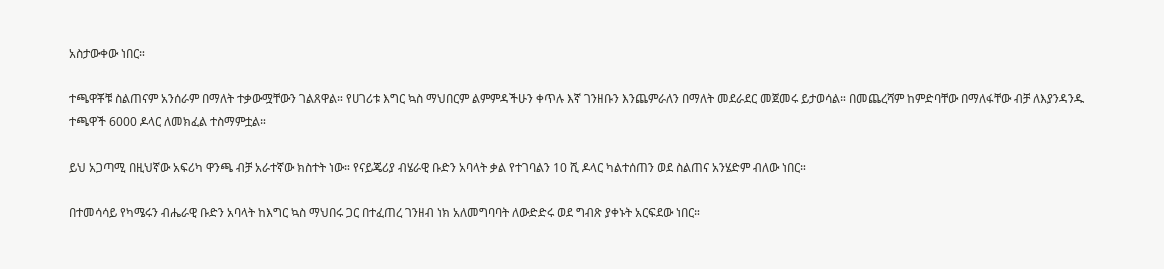አስታውቀው ነበር።

ተጫዋቾቹ ስልጠናም አንሰራም በማለት ተቃውሟቸውን ገልጸዋል። የሀገሪቱ እግር ኳስ ማህበርም ልምምዳችሁን ቀጥሉ እኛ ገንዘቡን እንጨምራለን በማለት መደራደር መጀመሩ ይታወሳል። በመጨረሻም ከምድባቸው በማለፋቸው ብቻ ለእያንዳንዱ ተጫዋች 6000 ዶላር ለመክፈል ተስማምቷል።

ይህ አጋጣሚ በዚህኛው አፍሪካ ዋንጫ ብቻ አራተኛው ክስተት ነው። የናይጄሪያ ብሄራዊ ቡድን አባላት ቃል የተገባልን 10 ሺ ዶላር ካልተሰጠን ወደ ስልጠና አንሄድም ብለው ነበር።

በተመሳሳይ የካሜሩን ብሔራዊ ቡድን አባላት ከእግር ኳስ ማህበሩ ጋር በተፈጠረ ገንዘብ ነክ አለመግባባት ለውድድሩ ወደ ግብጽ ያቀኑት አርፍደው ነበር።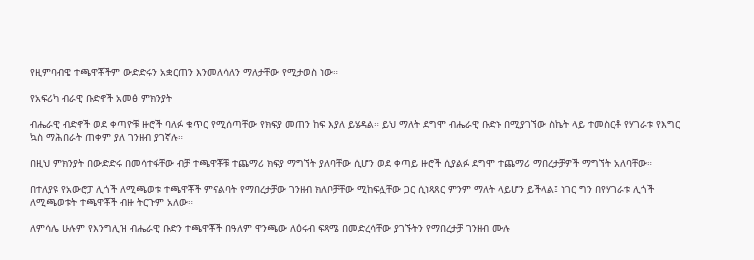የዚምባብዌ ተጫዋቾችም ውድድሩን አቋርጠን እንመለሳለን ማለታቸው የሚታወስ ነው።

የአፍሪካ ብራዊ ቡድኖች አመፅ ምክንያት

ብሔራዊ ብድኖች ወደ ቀጣዮቹ ዙሮች ባለፉ ቁጥር የሚሰጣቸው የክፍያ መጠን ከፍ እያለ ይሄዳል። ይህ ማለት ደግሞ ብሔራዊ ቡድኑ በሚያገኘው ስኬት ላይ ተመስርቶ የሃገራቱ የእግር ኳስ ማሕበራት ጠቀም ያለ ገንዘብ ያገኛሉ።

በዚህ ምክንያት በውድድሩ በመሳተፋቸው ብቻ ተጫዋቾቹ ተጨማሪ ክፍያ ማግኘት ያለባቸው ሲሆን ወደ ቀጣይ ዙሮች ሲያልፉ ደግሞ ተጨማሪ ማበረታቻዎች ማግኘት አለባቸው።

በተለያዩ የአውሮፓ ሊጎች ለሚጫወቱ ተጫዋቾች ምናልባት የማበረታቻው ገንዘብ ክለቦቻቸው ሚከፍሏቸው ጋር ሲነጻጸር ምንም ማለት ላይሆን ይችላል፤ ነገር ግን በየሃገራቱ ሊጎች ለሚጫወቱት ተጫዋቾች ብዙ ትርጉም አለው።

ለምሳሌ ሁሉም የእንግሊዝ ብሔራዊ ቡድን ተጫዋቾች በዓለም ዋንጫው ለዕሩብ ፍጻሜ በመድረሳቸው ያገኙትን የማበረታቻ ገንዘብ ሙሉ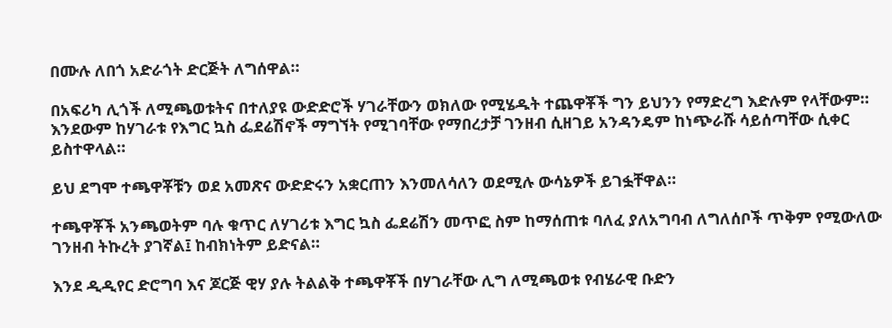በሙሉ ለበጎ አድራጎት ድርጅት ለግሰዋል።

በአፍሪካ ሊጎች ለሚጫወቱትና በተለያዩ ውድድሮች ሃገራቸውን ወክለው የሚሄዱት ተጨዋቾች ግን ይህንን የማድረግ እድሉም የላቸውም። እንደውም ከሃገራቱ የእግር ኳስ ፌደሬሽኖች ማግኘት የሚገባቸው የማበረታቻ ገንዘብ ሲዘገይ አንዳንዴም ከነጭራሹ ሳይሰጣቸው ሲቀር ይስተዋላል።

ይህ ደግሞ ተጫዋቾቹን ወደ አመጽና ውድድሩን አቋርጠን እንመለሳለን ወደሚሉ ውሳኔዎች ይገፏቸዋል።

ተጫዋቾች አንጫወትም ባሉ ቁጥር ለሃገሪቱ እግር ኳስ ፌደሬሽን መጥፎ ስም ከማሰጠቱ ባለፈ ያለአግባብ ለግለሰቦች ጥቅም የሚውለው ገንዘብ ትኩረት ያገኛል፤ ከብክነትም ይድናል።

እንደ ዲዲየር ድሮግባ እና ጆርጅ ዊሃ ያሉ ትልልቅ ተጫዋቾች በሃገራቸው ሊግ ለሚጫወቱ የብሄራዊ ቡድን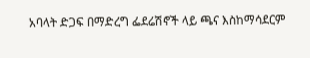አባላት ድጋፍ በማድረግ ፌደሬሽኖች ላይ ጫና እስከማሳደርም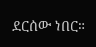ደርሰው ነበር።